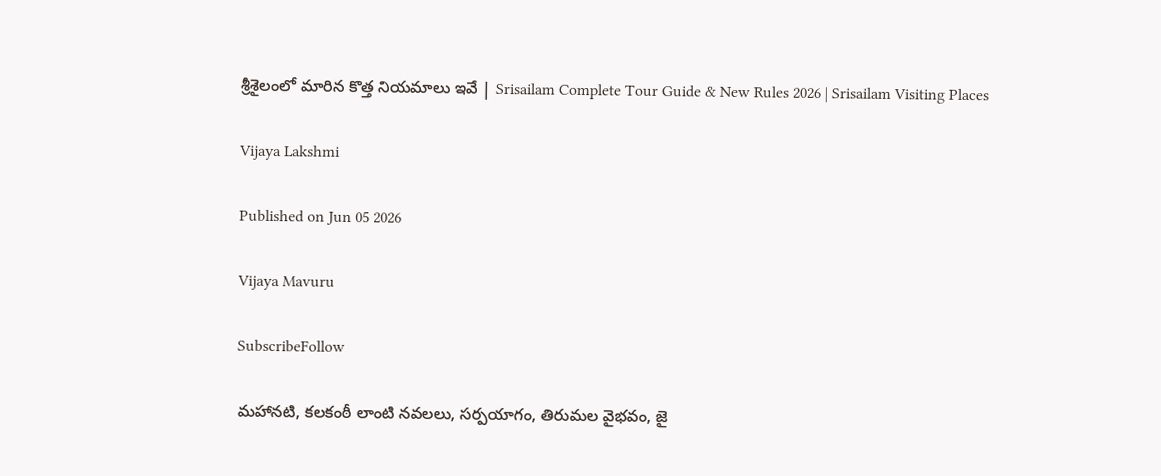శ్రీశైలంలో మారిన కొత్త నియమాలు ఇవే | Srisailam Complete Tour Guide & New Rules 2026 | Srisailam Visiting Places

Vijaya Lakshmi

Published on Jun 05 2026

Vijaya Mavuru

SubscribeFollow

మహానటి, కలకంఠీ లాంటి నవలలు, సర్పయాగం, తిరుమల వైభవం, జై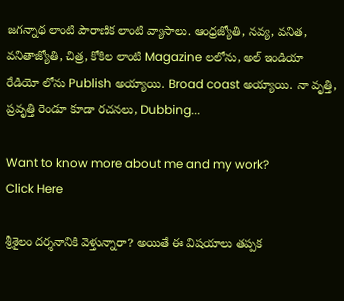జగన్నాథ లాంటి పౌరాణిక లాంటి వ్యాసాలు. ఆంధ్రజ్యోతి, నవ్య, వనిత, వనితాజ్యోతి, చిత్ర, కోకిల లాంటి Magazine లలోను, అల్ ఇండియా రేడియో లోను Publish అయ్యాయి. Broad coast అయ్యాయి. నా వృత్తి, ప్రవృత్తి రెండూ కూడా రచనలు, Dubbing...

Want to know more about me and my work?
Click Here

శ్రీశైలం దర్శనానికి వెళ్తున్నారా? అయితే ఈ విషయాలు తప్పక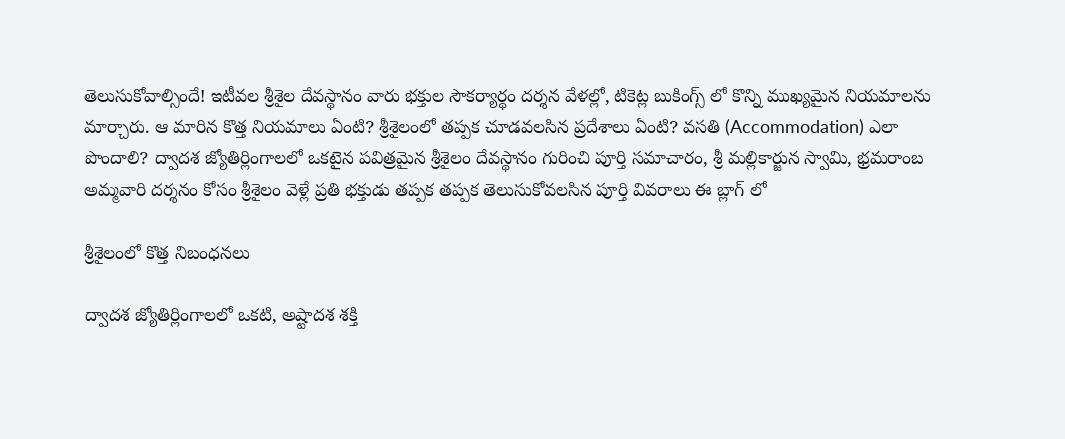తెలుసుకోవాల్సిందే! ఇటీవల శ్రీశైల దేవస్థానం వారు భక్తుల సౌకర్యార్థం దర్శన వేళల్లో, టికెట్ల బుకింగ్స్ లో కొన్ని ముఖ్యమైన నియమాలను మార్చారు. ఆ మారిన కొత్త నియమాలు ఏంటి? శ్రీశైలంలో తప్పక చూడవలసిన ప్రదేశాలు ఏంటి? వసతి (Accommodation) ఎలా పొందాలి? ద్వాదశ జ్యోతిర్లింగాలలో ఒకటైన పవిత్రమైన శ్రీశైలం దేవస్థానం గురించి పూర్తి సమాచారం, శ్రీ మల్లికార్జున స్వామి, భ్రమరాంబ అమ్మవారి దర్శనం కోసం శ్రీశైలం వెళ్లే ప్రతి భక్తుడు తప్పక తప్పక తెలుసుకోవలసిన పూర్తి వివరాలు ఈ బ్లాగ్ లో

శ్రీశైలంలో కొత్త నిబంధనలు

ద్వాదశ జ్యోతిర్లింగాలలో ఒకటి, అష్టాదశ శక్తి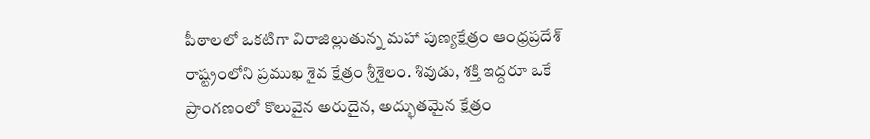పీఠాలలో ఒకటిగా విరాజిల్లుతున్న మహా పుణ్యక్షేత్రం ఆంధ్రప్రదేశ్ రాష్ట్రంలోని ప్రముఖ శైవ క్షేత్రం శ్రీశైలం. శివుడు, శక్తి ఇద్దరూ ఒకే ప్రాంగణంలో కొలువైన అరుదైన, అద్భుతమైన క్షేత్రం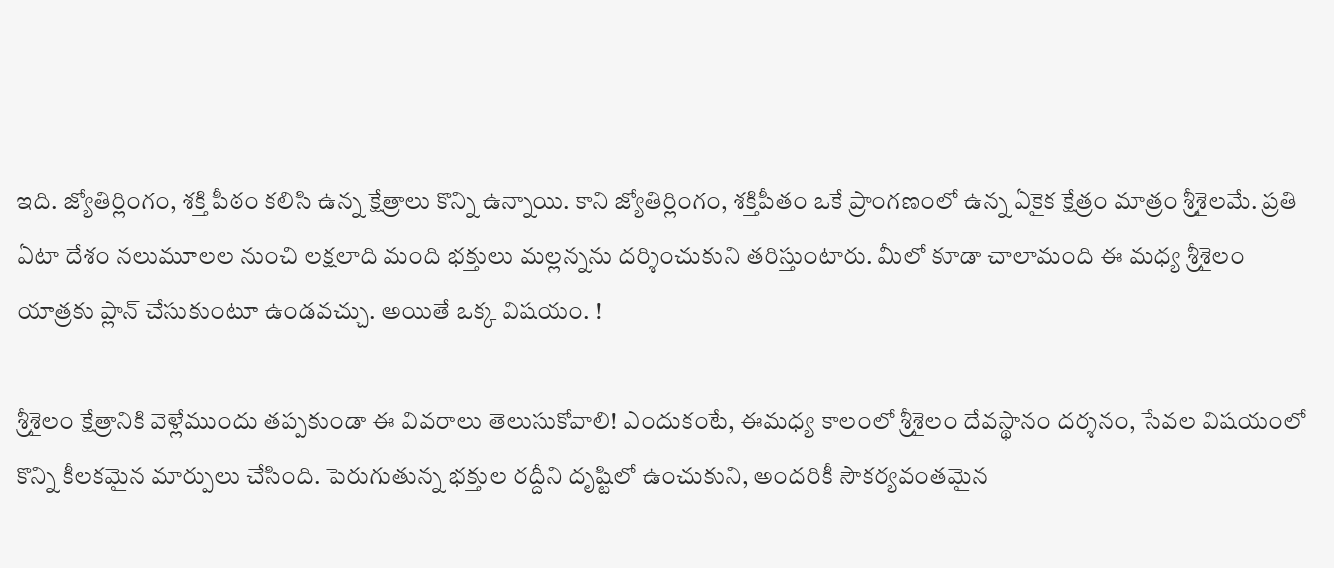ఇది. జ్యోతిర్లింగం, శక్తి పీఠం కలిసి ఉన్న క్షేత్రాలు కొన్ని ఉన్నాయి. కాని జ్యోతిర్లింగం, శక్తిపీతం ఒకే ప్రాంగణంలో ఉన్న ఏకైక క్షేత్రం మాత్రం శ్రీశైలమే. ప్రతి ఏటా దేశం నలుమూలల నుంచి లక్షలాది మంది భక్తులు మల్లన్నను దర్శించుకుని తరిస్తుంటారు. మీలో కూడా చాలామంది ఈ మధ్య శ్రీశైలం యాత్రకు ప్లాన్ చేసుకుంటూ ఉండవచ్చు. అయితే ఒక్క విషయం. !

శ్రీశైలం క్షేత్రానికి వెళ్లేముందు తప్పకుండా ఈ వివరాలు తెలుసుకోవాలి! ఎందుకంటే, ఈమధ్య కాలంలో శ్రీశైలం దేవస్థానం దర్శనం, సేవల విషయంలో కొన్ని కీలకమైన మార్పులు చేసింది. పెరుగుతున్న భక్తుల రద్దీని దృష్టిలో ఉంచుకుని, అందరికీ సౌకర్యవంతమైన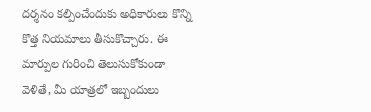దర్శనం కల్పించేందుకు అధికారులు కొన్ని కొత్త నియమాలు తీసుకొచ్చారు. ఈ మార్పుల గురించి తెలుసుకోకుండా వెళితే, మీ యాత్రలో ఇబ్బందులు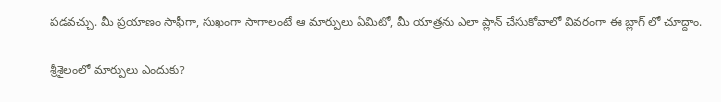పడవచ్చు. మీ ప్రయాణం సాఫీగా, సుఖంగా సాగాలంటే ఆ మార్పులు ఏమిటో, మీ యాత్రను ఎలా ప్లాన్ చేసుకోవాలో వివరంగా ఈ బ్లాగ్ లో చూద్దాం.

శ్రీశైలంలో మార్పులు ఎందుకు?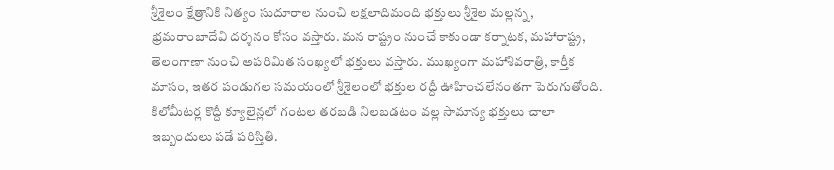శ్రీశైలం క్షేత్రానికి నిత్యం సుదూరాల నుంచి లక్షలాదిమంది భక్తులు శ్రీశైల మల్లన్న, భ్రమరాంబాదేవి దర్శనం కోసం వస్తారు. మన రాష్ట్రం నుంచే కాకుండా కర్నాటక, మహారాష్ట్ర, తెలంగాణా నుంచి అపరిమిత సంఖ్యలో భక్తులు వస్తారు. ముఖ్యంగా మహాశివరాత్రి, కార్తీక మాసం, ఇతర పండుగల సమయంలో శ్రీశైలంలో భక్తుల రద్దీ ఊహించలేనంతగా పెరుగుతోంది. కిలోమీటర్ల కొద్దీ క్యూలైన్లలో గంటల తరబడి నిలబడటం వల్ల సామాన్య భక్తులు చాలా ఇబ్బందులు పడే పరిస్తితి.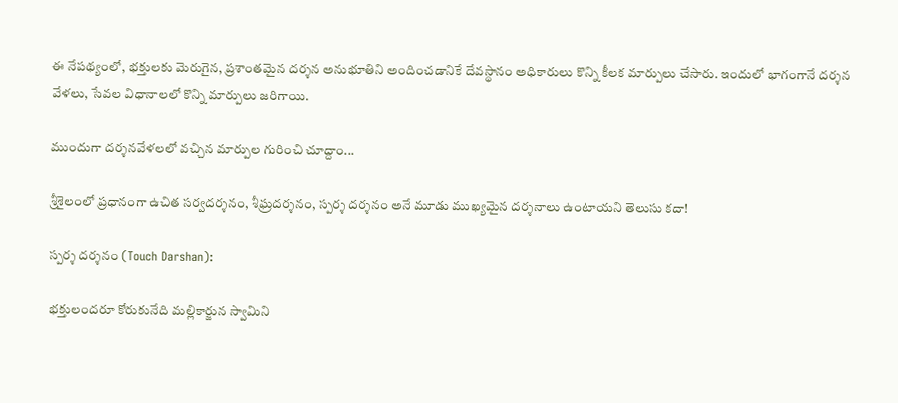ఈ నేపథ్యంలో, భక్తులకు మెరుగైన, ప్రశాంతమైన దర్శన అనుభూతిని అందించడానికే దేవస్థానం అధికారులు కొన్ని కీలక మార్పులు చేసారు. ఇందులో భాగంగానే దర్శన వేళలు, సేవల విధానాలలో కొన్ని మార్పులు జరిగాయి.

ముందుగా దర్శనవేళలలో వచ్చిన మార్పుల గురించి చూద్దాం...

శ్రీశైలంలో ప్రధానంగా ఉచిత సర్వదర్శనం, శీఘ్రదర్శనం, స్పర్శ దర్శనం అనే మూడు ముఖ్యమైన దర్శనాలు ఉంటాయని తెలుసు కదా!

స్పర్శ దర్శనం (Touch Darshan):

భక్తులందరూ కోరుకునేది మల్లికార్జున స్వామిని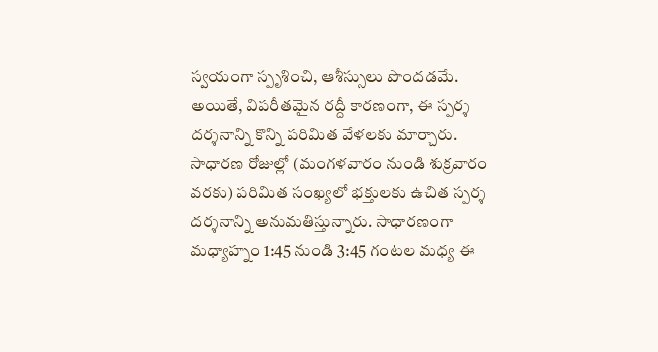స్వయంగా స్పృశించి, ఆశీస్సులు పొందడమే. అయితే, విపరీతమైన రద్దీ కారణంగా, ఈ స్పర్శ దర్శనాన్ని కొన్ని పరిమిత వేళలకు మార్చారు. సాధారణ రోజుల్లో (మంగళవారం నుండి శుక్రవారం వరకు) పరిమిత సంఖ్యలో భక్తులకు ఉచిత స్పర్శ దర్శనాన్ని అనుమతిస్తున్నారు. సాధారణంగా మధ్యాహ్నం 1:45 నుండి 3:45 గంటల మధ్య ఈ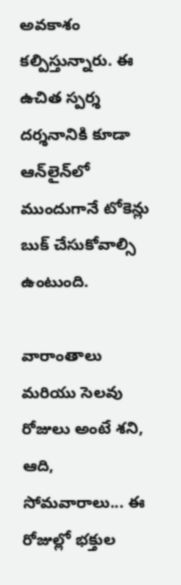అవకాశం కల్పిస్తున్నారు. ఈ ఉచిత స్పర్శ దర్శనానికి కూడా ఆన్‌లైన్‌లో ముందుగానే టోకెన్లు బుక్ చేసుకోవాల్సి ఉంటుంది.

వారాంతాలు మరియు సెలవు రోజులు అంటే శని, ఆది, సోమవారాలు... ఈ రోజుల్లో భక్తుల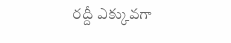రద్దీ ఎక్కువగా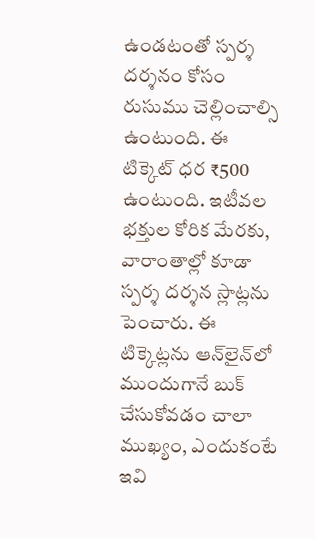ఉండటంతో స్పర్శ దర్శనం కోసం రుసుము చెల్లించాల్సి ఉంటుంది. ఈ టిక్కెట్‌ ధర ₹500 ఉంటుంది. ఇటీవల భక్తుల కోరిక మేరకు, వారాంతాల్లో కూడా స్పర్శ దర్శన స్లాట్లను పెంచారు. ఈ టిక్కెట్లను ఆన్‌లైన్‌లో ముందుగానే బుక్ చేసుకోవడం చాలా ముఖ్యం, ఎందుకంటే ఇవి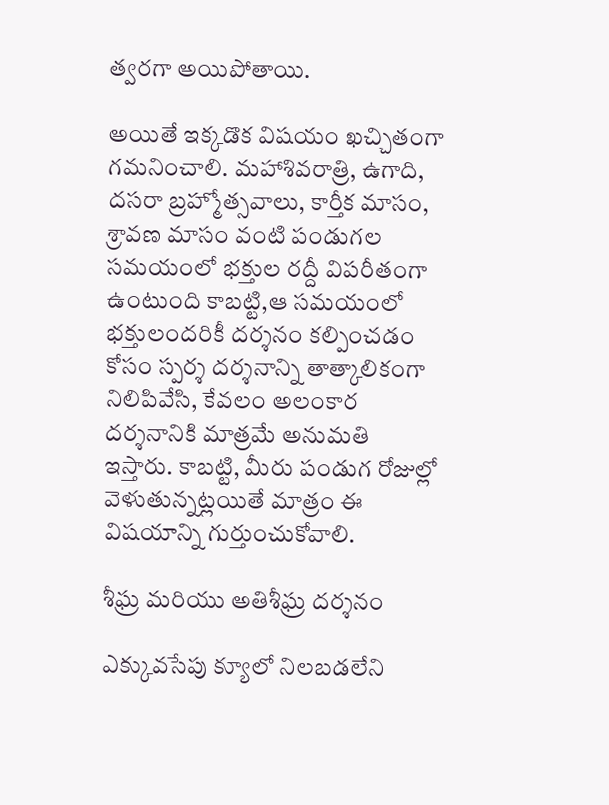త్వరగా అయిపోతాయి.

అయితే ఇక్కడొక విషయం ఖచ్చితంగా గమనించాలి. మహాశివరాత్రి, ఉగాది, దసరా బ్రహ్మోత్సవాలు, కార్తీక మాసం, శ్రావణ మాసం వంటి పండుగల సమయంలో భక్తుల రద్దీ విపరీతంగా ఉంటుంది కాబట్టి,ఆ సమయంలో భక్తులందరికీ దర్శనం కల్పించడం కోసం స్పర్శ దర్శనాన్ని తాత్కాలికంగా నిలిపివేసి, కేవలం అలంకార దర్శనానికి మాత్రమే అనుమతి ఇస్తారు. కాబట్టి, మీరు పండుగ రోజుల్లో వెళుతున్నట్లయితే మాత్రం ఈ విషయాన్ని గుర్తుంచుకోవాలి.

శీఘ్ర మరియు అతిశీఘ్ర దర్శనం

ఎక్కువసేపు క్యూలో నిలబడలేని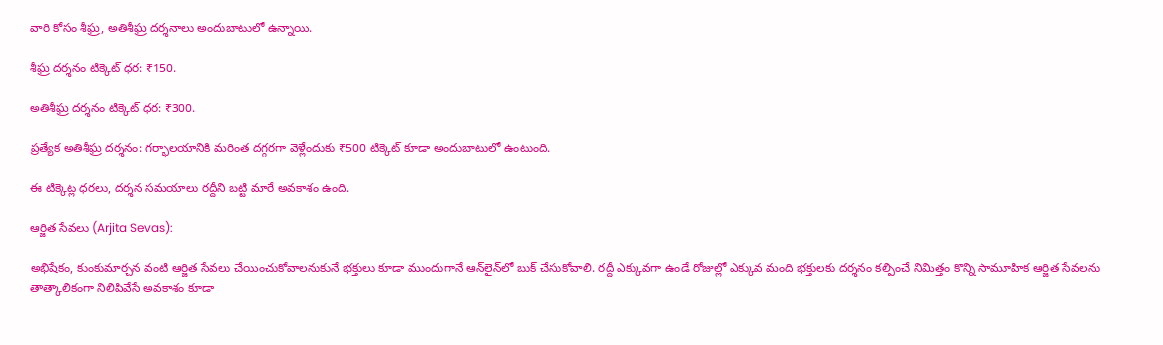వారి కోసం శీఘ్ర, అతిశీఘ్ర దర్శనాలు అందుబాటులో ఉన్నాయి.

శీఘ్ర దర్శనం టిక్కెట్ ధర: ₹150.

అతిశీఘ్ర దర్శనం టిక్కెట్ ధర: ₹300.

ప్రత్యేక అతిశీఘ్ర దర్శనం: గర్భాలయానికి మరింత దగ్గరగా వెళ్లేందుకు ₹500 టిక్కెట్ కూడా అందుబాటులో ఉంటుంది.

ఈ టిక్కెట్ల ధరలు, దర్శన సమయాలు రద్దీని బట్టి మారే అవకాశం ఉంది.

ఆర్జిత సేవలు (Arjita Sevas):

అభిషేకం, కుంకుమార్చన వంటి ఆర్జిత సేవలు చేయించుకోవాలనుకునే భక్తులు కూడా ముందుగానే ఆన్‌లైన్‌లో బుక్ చేసుకోవాలి. రద్దీ ఎక్కువగా ఉండే రోజుల్లో ఎక్కువ మంది భక్తులకు దర్శనం కల్పించే నిమిత్తం కొన్ని సామూహిక ఆర్జిత సేవలను తాత్కాలికంగా నిలిపివేసే అవకాశం కూడా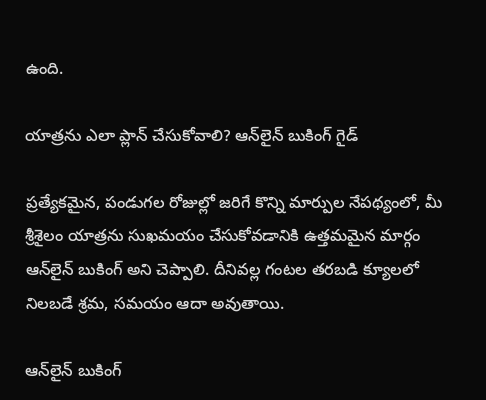ఉంది.

యాత్రను ఎలా ప్లాన్ చేసుకోవాలి? ఆన్‌లైన్ బుకింగ్ గైడ్

ప్రత్యేకమైన, పండుగల రోజుల్లో జరిగే కొన్ని మార్పుల నేపథ్యంలో, మీ శ్రీశైలం యాత్రను సుఖమయం చేసుకోవడానికి ఉత్తమమైన మార్గం ఆన్‌లైన్ బుకింగ్ అని చెప్పాలి. దీనివల్ల గంటల తరబడి క్యూలలో నిలబడే శ్రమ, సమయం ఆదా అవుతాయి.

ఆన్‌లైన్ బుకింగ్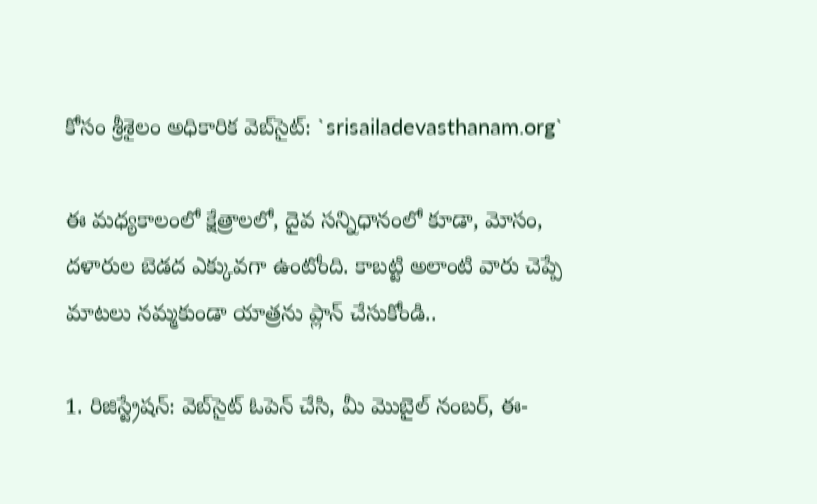కోసం శ్రీశైలం అధికారిక వెబ్‌సైట్: `srisailadevasthanam.org`

ఈ మధ్యకాలంలో క్షేత్రాలలో, దైవ సన్నిధానంలో కూడా, మోసం, దళారుల బెడద ఎక్కువగా ఉంటోంది. కాబట్టి అలాంటి వారు చెప్పే మాటలు నమ్మకుండా యాత్రను ప్లాన్ చేసుకోండి..

1. రిజిస్ట్రేషన్: వెబ్‌సైట్ ఓపెన్ చేసి, మీ మొబైల్ నంబర్, ఈ-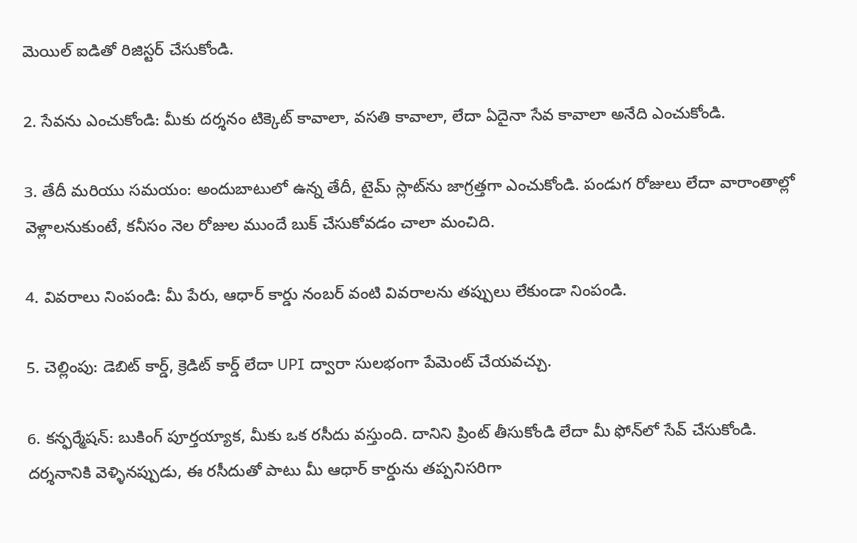మెయిల్ ఐడితో రిజిస్టర్ చేసుకోండి.

2. సేవను ఎంచుకోండి: మీకు దర్శనం టిక్కెట్ కావాలా, వసతి కావాలా, లేదా ఏదైనా సేవ కావాలా అనేది ఎంచుకోండి.

3. తేదీ మరియు సమయం: అందుబాటులో ఉన్న తేదీ, టైమ్ స్లాట్‌ను జాగ్రత్తగా ఎంచుకోండి. పండుగ రోజులు లేదా వారాంతాల్లో వెళ్లాలనుకుంటే, కనీసం నెల రోజుల ముందే బుక్ చేసుకోవడం చాలా మంచిది.

4. వివరాలు నింపండి: మీ పేరు, ఆధార్ కార్డు నంబర్ వంటి వివరాలను తప్పులు లేకుండా నింపండి.

5. చెల్లింపు: డెబిట్ కార్డ్, క్రెడిట్ కార్డ్ లేదా UPI ద్వారా సులభంగా పేమెంట్ చేయవచ్చు.

6. కన్ఫర్మేషన్: బుకింగ్ పూర్తయ్యాక, మీకు ఒక రసీదు వస్తుంది. దానిని ప్రింట్ తీసుకోండి లేదా మీ ఫోన్‌లో సేవ్ చేసుకోండి. దర్శనానికి వెళ్ళినప్పుడు, ఈ రసీదుతో పాటు మీ ఆధార్ కార్డును తప్పనిసరిగా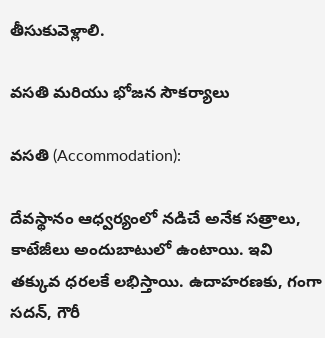తీసుకువెళ్లాలి.

వసతి మరియు భోజన సౌకర్యాలు

వసతి (Accommodation):

దేవస్థానం ఆధ్వర్యంలో నడిచే అనేక సత్రాలు, కాటేజీలు అందుబాటులో ఉంటాయి. ఇవి తక్కువ ధరలకే లభిస్తాయి. ఉదాహరణకు, గంగా సదన్, గౌరీ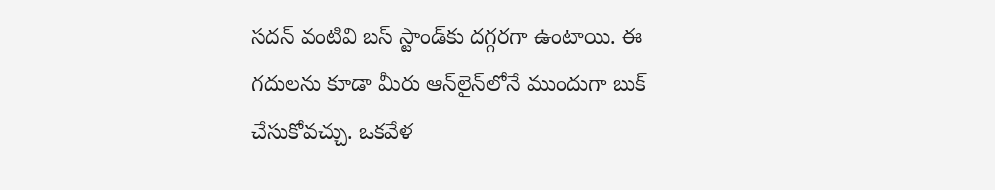సదన్ వంటివి బస్ స్టాండ్‌కు దగ్గరగా ఉంటాయి. ఈ గదులను కూడా మీరు ఆన్‌లైన్‌లోనే ముందుగా బుక్ చేసుకోవచ్చు. ఒకవేళ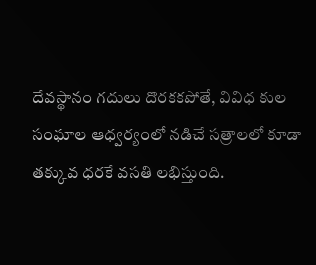దేవస్థానం గదులు దొరకకపోతే, వివిధ కుల సంఘాల ఆధ్వర్యంలో నడిచే సత్రాలలో కూడా తక్కువ ధరకే వసతి లభిస్తుంది.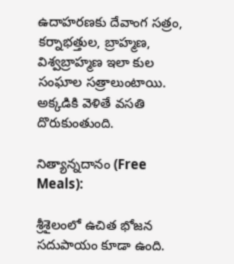ఉదాహరణకు దేవాంగ సత్రం, కర్నాభత్తుల, బ్రాహ్మణ, విశ్వబ్రాహ్మణ ఇలా కుల సంఘాల సత్రాలుంటాయి. అక్కడికి వెళితే వసతి దొరుకుంతుంది.

నిత్యాన్నదానం (Free Meals):

శ్రీశైలంలో ఉచిత భోజన సదుపాయం కూడా ఉంది.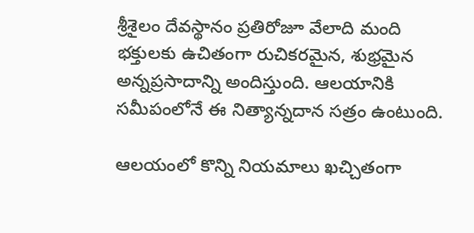శ్రీశైలం దేవస్థానం ప్రతిరోజూ వేలాది మంది భక్తులకు ఉచితంగా రుచికరమైన, శుభ్రమైన అన్నప్రసాదాన్ని అందిస్తుంది. ఆలయానికి సమీపంలోనే ఈ నిత్యాన్నదాన సత్రం ఉంటుంది.

ఆలయంలో కొన్ని నియమాలు ఖచ్చితంగా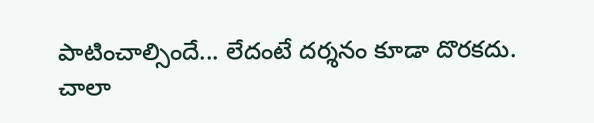పాటించాల్సిందే... లేదంటే దర్శనం కూడా దొరకదు. చాలా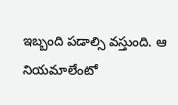ఇబ్బంది పడాల్సి వస్తుంది. ఆ నియమాలేంటో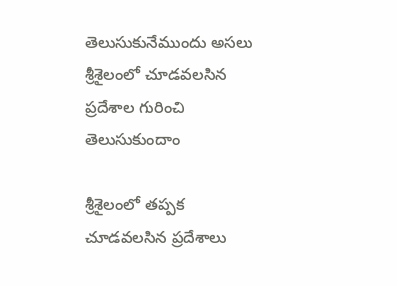తెలుసుకునేముందు అసలు శ్రీశైలంలో చూడవలసిన ప్రదేశాల గురించి తెలుసుకుందాం

శ్రీశైలంలో తప్పక చూడవలసిన ప్రదేశాలు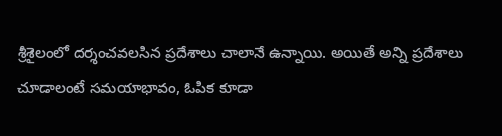శ్రీశైలంలో దర్శంచవలసిన ప్రదేశాలు చాలానే ఉన్నాయి. అయితే అన్ని ప్రదేశాలు చూడాలంటే సమయాభావం, ఓపిక కూడా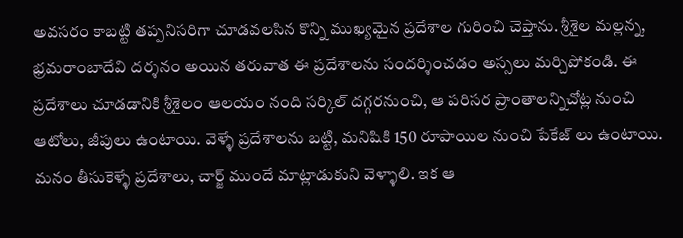అవసరం కాబట్టి తప్పనిసరిగా చూడవలసిన కొన్ని ముఖ్యమైన ప్రదేశాల గురించి చెప్తాను. శ్రీశైల మల్లన్న, భ్రమరాంబాదేవి దర్శనం అయిన తరువాత ఈ ప్రదేశాలను సందర్శించడం అస్సలు మర్చిపోకండి. ఈ ప్రదేశాలు చూడడానికి శ్రీశైలం ఆలయం నంది సర్కిల్ దగ్గరనుంచి, ఆ పరిసర ప్రాంతాలన్నిచోట్ల నుంచి ఆటోలు, జీపులు ఉంటాయి. వెళ్ళే ప్రదేశాలను బట్టి, మనిషికి 150 రూపాయిల నుంచి పేకేజ్ లు ఉంటాయి. మనం తీసుకెళ్ళే ప్రదేశాలు, చార్జ్ ముందే మాట్లాడుకుని వెళ్ళాలి. ఇక ఆ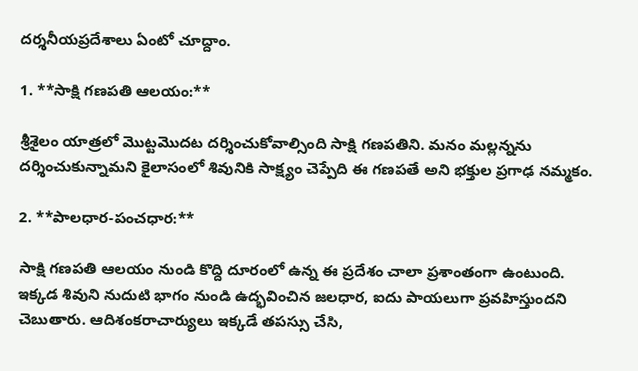దర్శనీయప్రదేశాలు ఏంటో చూద్దాం.

1. **సాక్షి గణపతి ఆలయం:**

శ్రీశైలం యాత్రలో మొట్టమొదట దర్శించుకోవాల్సింది సాక్షి గణపతిని. మనం మల్లన్నను దర్శించుకున్నామని కైలాసంలో శివునికి సాక్ష్యం చెప్పేది ఈ గణపతే అని భక్తుల ప్రగాఢ నమ్మకం.

2. **పాలధార-పంచధార:**

సాక్షి గణపతి ఆలయం నుండి కొద్ది దూరంలో ఉన్న ఈ ప్రదేశం చాలా ప్రశాంతంగా ఉంటుంది. ఇక్కడ శివుని నుదుటి భాగం నుండి ఉద్భవించిన జలధార, ఐదు పాయలుగా ప్రవహిస్తుందని చెబుతారు. ఆదిశంకరాచార్యులు ఇక్కడే తపస్సు చేసి,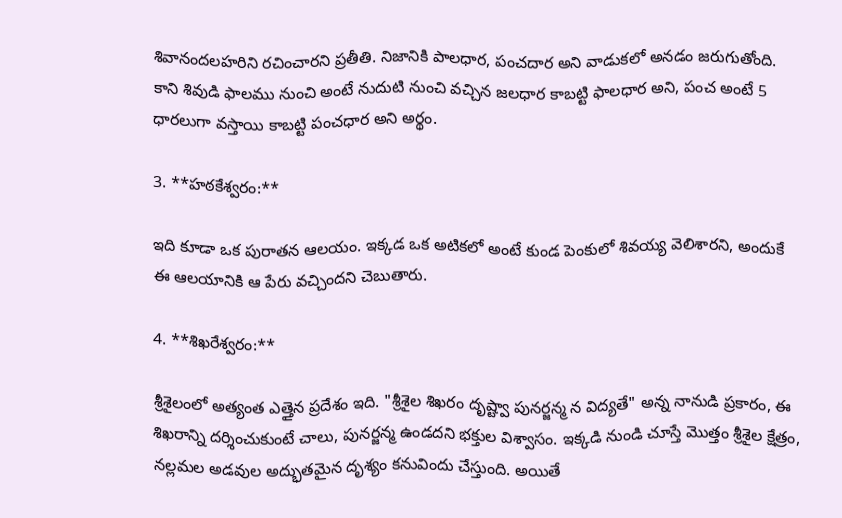శివానందలహరిని రచించారని ప్రతీతి. నిజానికి పాలధార, పంచదార అని వాడుకలో అనడం జరుగుతోంది. కాని శివుడి ఫాలము నుంచి అంటే నుదుటి నుంచి వచ్చిన జలధార కాబట్టి ఫాలధార అని, పంచ అంటే 5 ధారలుగా వస్తాయి కాబట్టి పంచధార అని అర్థం.

3. **హఠకేశ్వరం:**

ఇది కూడా ఒక పురాతన ఆలయం. ఇక్కడ ఒక అటికలో అంటే కుండ పెంకులో శివయ్య వెలిశారని, అందుకే ఈ ఆలయానికి ఆ పేరు వచ్చిందని చెబుతారు.

4. **శిఖరేశ్వరం:**

శ్రీశైలంలో అత్యంత ఎత్తైన ప్రదేశం ఇది. "శ్రీశైల శిఖరం దృష్ట్వా పునర్జన్మ న విద్యతే" అన్న నానుడి ప్రకారం, ఈ శిఖరాన్ని దర్శించుకుంటే చాలు, పునర్జన్మ ఉండదని భక్తుల విశ్వాసం. ఇక్కడి నుండి చూస్తే మొత్తం శ్రీశైల క్షేత్రం, నల్లమల అడవుల అద్భుతమైన దృశ్యం కనువిందు చేస్తుంది. అయితే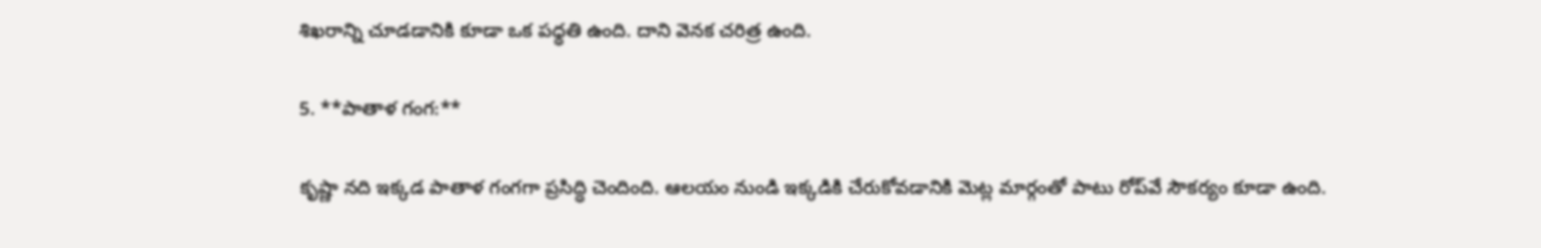శిఖరాన్ని చూడడానికి కూడా ఒక పధ్ధతి ఉంది. దాని వెనక చరిత్ర ఉంది.

5. **పాతాళ గంగ:**

కృష్ణా నది ఇక్కడ పాతాళ గంగగా ప్రసిద్ధి చెందింది. ఆలయం నుండి ఇక్కడికి చేరుకోవడానికి మెట్ల మార్గంతో పాటు రోప్‌వే సౌకర్యం కూడా ఉంది.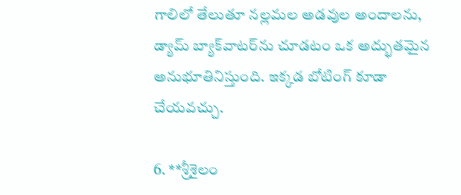గాలిలో తేలుతూ నల్లమల అడవుల అందాలను, డ్యామ్ బ్యాక్‌వాటర్‌ను చూడటం ఒక అద్భుతమైన అనుభూతినిస్తుంది. ఇక్కడ బోటింగ్ కూడా చేయవచ్చు.

6. **శ్రీశైలం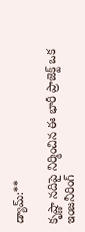డ్యామ్:**

కృష్ణా నదిపై నిర్మించిన ఈ భారీ ప్రాజెక్ట్ ఒక ఇంజనీరింగ్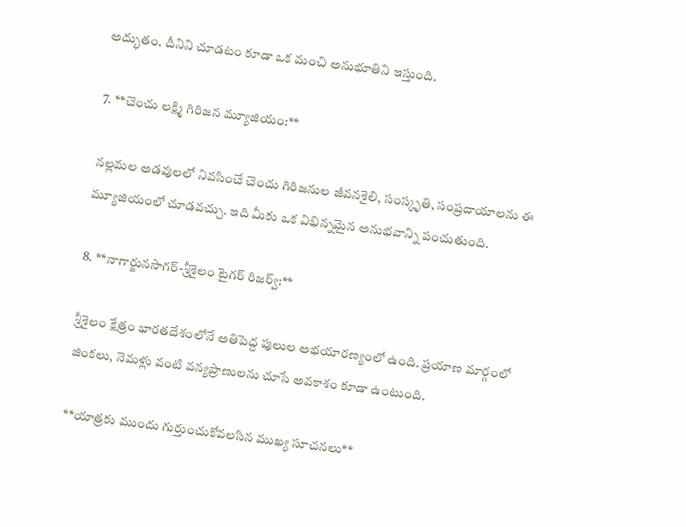అద్భుతం. దీనిని చూడటం కూడా ఒక మంచి అనుభూతిని ఇస్తుంది.

7. **చెంచు లక్ష్మి గిరిజన మ్యూజియం:**

నల్లమల అడవులలో నివసించే చెంచు గిరిజనుల జీవనశైలి, సంస్కృతి, సంప్రదాయాలను ఈ మ్యూజియంలో చూడవచ్చు. ఇది మీకు ఒక విభిన్నమైన అనుభవాన్ని పంచుతుంది.

8. **నాగార్జునసాగర్-శ్రీశైలం టైగర్ రిజర్వ్:**

శ్రీశైలం క్షేత్రం భారతదేశంలోనే అతిపెద్ద పులుల అభయారణ్యంలో ఉంది. ప్రయాణ మార్గంలో జింకలు, నెమళ్లు వంటి వన్యప్రాణులను చూసే అవకాశం కూడా ఉంటుంది.

**యాత్రకు ముందు గుర్తుంచుకోవలసిన ముఖ్య సూచనలు**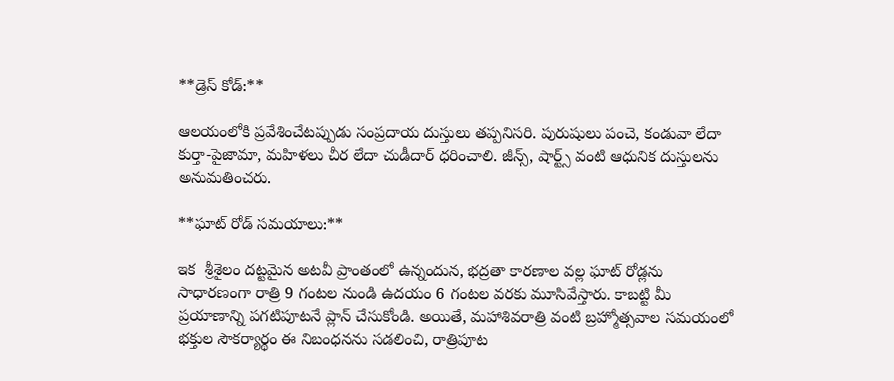**డ్రెస్ కోడ్:**

ఆలయంలోకి ప్రవేశించేటప్పుడు సంప్రదాయ దుస్తులు తప్పనిసరి. పురుషులు పంచె, కండువా లేదా కుర్తా-పైజామా, మహిళలు చీర లేదా చుడీదార్ ధరించాలి. జీన్స్, షార్ట్స్ వంటి ఆధునిక దుస్తులను అనుమతించరు.

**ఘాట్ రోడ్ సమయాలు:**

ఇక  శ్రీశైలం దట్టమైన అటవీ ప్రాంతంలో ఉన్నందున, భద్రతా కారణాల వల్ల ఘాట్ రోడ్లను సాధారణంగా రాత్రి 9 గంటల నుండి ఉదయం 6 గంటల వరకు మూసివేస్తారు. కాబట్టి మీ ప్రయాణాన్ని పగటిపూటనే ప్లాన్ చేసుకోండి. అయితే, మహాశివరాత్రి వంటి బ్రహ్మోత్సవాల సమయంలో భక్తుల సౌకర్యార్థం ఈ నిబంధనను సడలించి, రాత్రిపూట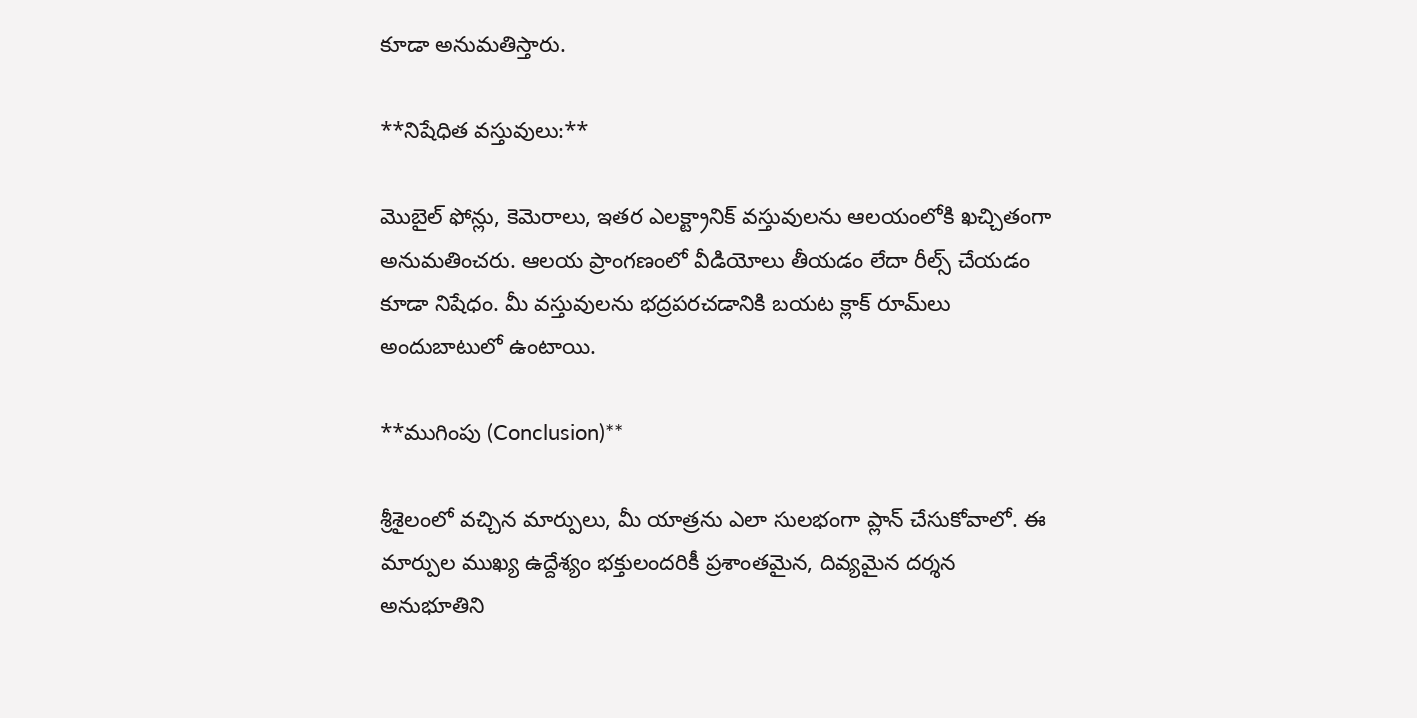కూడా అనుమతిస్తారు.

**నిషేధిత వస్తువులు:**

మొబైల్ ఫోన్లు, కెమెరాలు, ఇతర ఎలక్ట్రానిక్ వస్తువులను ఆలయంలోకి ఖచ్చితంగా అనుమతించరు. ఆలయ ప్రాంగణంలో వీడియోలు తీయడం లేదా రీల్స్ చేయడం కూడా నిషేధం. మీ వస్తువులను భద్రపరచడానికి బయట క్లాక్ రూమ్‌లు అందుబాటులో ఉంటాయి.

**ముగింపు (Conclusion)**

శ్రీశైలంలో వచ్చిన మార్పులు, మీ యాత్రను ఎలా సులభంగా ప్లాన్ చేసుకోవాలో. ఈ మార్పుల ముఖ్య ఉద్దేశ్యం భక్తులందరికీ ప్రశాంతమైన, దివ్యమైన దర్శన అనుభూతిని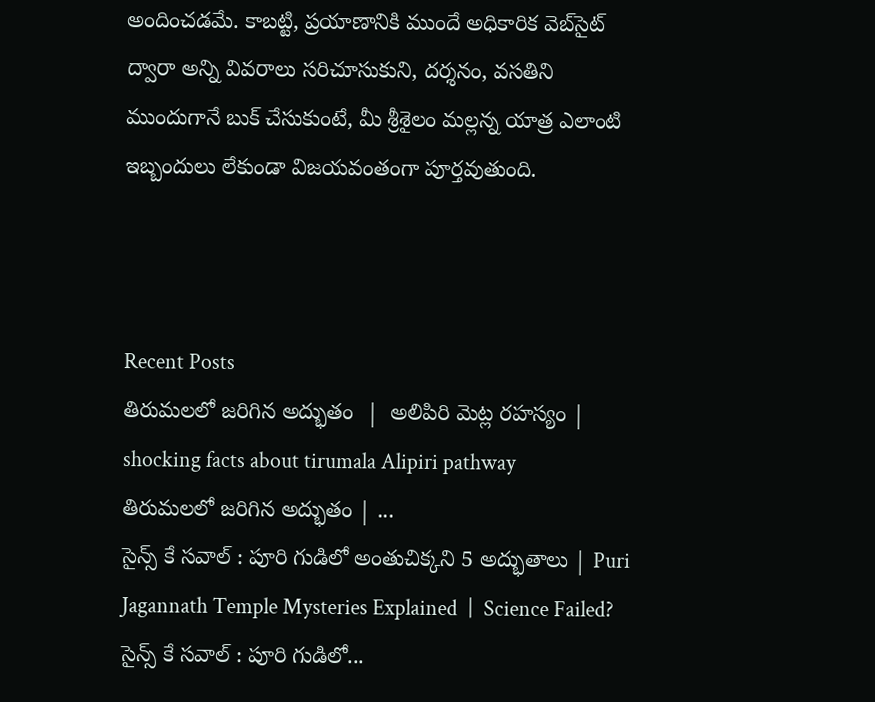అందించడమే. కాబట్టి, ప్రయాణానికి ముందే అధికారిక వెబ్‌సైట్ ద్వారా అన్ని వివరాలు సరిచూసుకుని, దర్శనం, వసతిని ముందుగానే బుక్ చేసుకుంటే, మీ శ్రీశైలం మల్లన్న యాత్ర ఎలాంటి ఇబ్బందులు లేకుండా విజయవంతంగా పూర్తవుతుంది.



Recent Posts
తిరుమలలో జరిగిన అద్భుతం  |  అలిపిరి మెట్ల రహస్యం | shocking facts about tirumala Alipiri pathway
తిరుమలలో జరిగిన అద్భుతం | ...
సైన్స్ కే సవాల్ : పూరి గుడిలో అంతుచిక్కని 5 అద్భుతాలు | Puri Jagannath Temple Mysteries Explained  |  Science Failed?
సైన్స్ కే సవాల్ : పూరి గుడిలో...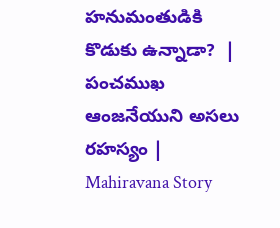హనుమంతుడికి కొడుకు ఉన్నాడా?  |  పంచముఖ ఆంజనేయుని అసలు రహస్యం | Mahiravana Story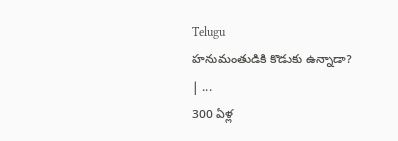Telugu
హనుమంతుడికి కొడుకు ఉన్నాడా? | ...
300 ఏళ్ల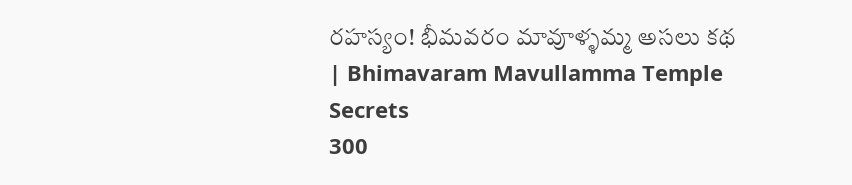రహస్యం! భీమవరం మావూళ్ళమ్మ అసలు కథ | Bhimavaram Mavullamma Temple Secrets
300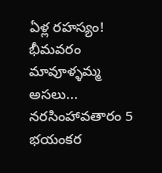ఏళ్ల రహస్యం! భీమవరం మావూళ్ళమ్మ అసలు...
నరసింహావతారం 5 భయంకర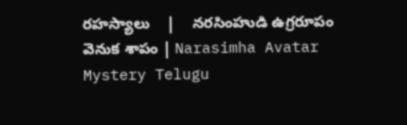రహస్యాలు    |    నరసింహుడి ఉగ్రరూపం వెనుక శాపం | Narasimha Avatar Mystery Telugu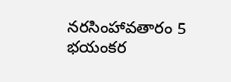నరసింహావతారం 5 భయంకర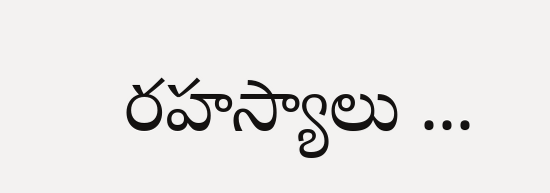రహస్యాలు ...